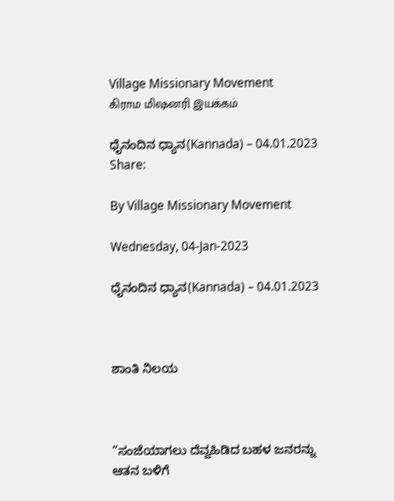Village Missionary Movement         கிராம மிஷனரி இயக்கம்

ಧೈನಂದಿನ ಧ್ಯಾನ(Kannada) – 04.01.2023
Share:

By Village Missionary Movement

Wednesday, 04-Jan-2023

ಧೈನಂದಿನ ಧ್ಯಾನ(Kannada) – 04.01.2023



ಶಾಂತಿ ನಿಲಯ



“ಸಂಜೆಯಾಗಲು ದೆವ್ವಹಿಡಿದ ಬಹಳ ಜನರನ್ನು ಆತನ ಬಳಿಗೆ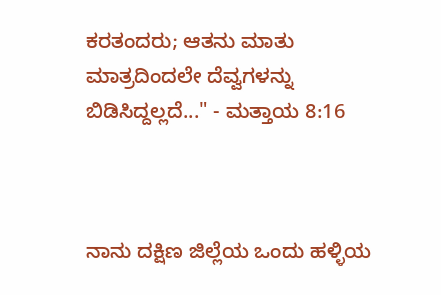ಕರತಂದರು; ಆತನು ಮಾತು ಮಾತ್ರದಿಂದಲೇ ದೆವ್ವಗಳನ್ನು ಬಿಡಿಸಿದ್ದಲ್ಲದೆ..." - ಮತ್ತಾಯ 8:16



ನಾನು ದಕ್ಷಿಣ ಜಿಲ್ಲೆಯ ಒಂದು ಹಳ್ಳಿಯ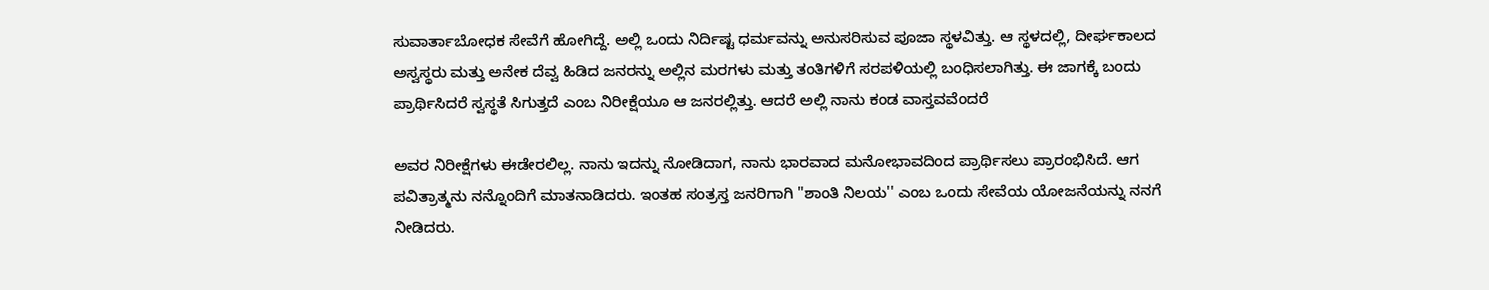ಸುವಾರ್ತಾಬೋಧಕ ಸೇವೆಗೆ ಹೋಗಿದ್ದೆ. ಅಲ್ಲಿ ಒಂದು ನಿರ್ದಿಷ್ಟ ಧರ್ಮವನ್ನು ಅನುಸರಿಸುವ ಪೂಜಾ ಸ್ಥಳವಿತ್ತು. ಆ ಸ್ಥಳದಲ್ಲಿ, ದೀರ್ಘಕಾಲದ ಅಸ್ವಸ್ಥರು ಮತ್ತು ಅನೇಕ ದೆವ್ವ ಹಿಡಿದ ಜನರನ್ನು ಅಲ್ಲಿನ ಮರಗಳು ಮತ್ತು ತಂತಿಗಳಿಗೆ ಸರಪಳಿಯಲ್ಲಿ ಬಂಧಿಸಲಾಗಿತ್ತು. ಈ ಜಾಗಕ್ಕೆ ಬಂದು ಪ್ರಾರ್ಥಿಸಿದರೆ ಸ್ವಸ್ಥತೆ ಸಿಗುತ್ತದೆ ಎಂಬ ನಿರೀಕ್ಷೆಯೂ ಆ ಜನರಲ್ಲಿತ್ತು. ಆದರೆ ಅಲ್ಲಿ ನಾನು ಕಂಡ ವಾಸ್ತವವೆಂದರೆ

ಅವರ ನಿರೀಕ್ಷೆಗಳು ಈಡೇರಲಿಲ್ಲ. ನಾನು ಇದನ್ನು ನೋಡಿದಾಗ, ನಾನು ಭಾರವಾದ ಮನೋಭಾವದಿಂದ ಪ್ರಾರ್ಥಿಸಲು ಪ್ರಾರಂಭಿಸಿದೆ. ಆಗ ಪವಿತ್ರಾತ್ಮನು ನನ್ನೊಂದಿಗೆ ಮಾತನಾಡಿದರು. ಇಂತಹ ಸಂತ್ರಸ್ತ ಜನರಿಗಾಗಿ "ಶಾಂತಿ ನಿಲಯ'' ಎಂಬ ಒಂದು ಸೇವೆಯ ಯೋಜನೆಯನ್ನು ನನಗೆ ನೀಡಿದರು.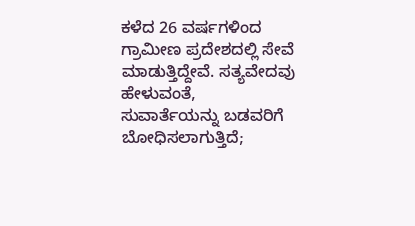ಕಳೆದ 26 ವರ್ಷಗಳಿಂದ ಗ್ರಾಮೀಣ ಪ್ರದೇಶದಲ್ಲಿ ಸೇವೆ ಮಾಡುತ್ತಿದ್ದೇವೆ. ಸತ್ಯವೇದವು ಹೇಳುವಂತೆ, ಸುವಾರ್ತೆಯನ್ನು ಬಡವರಿಗೆ ಬೋಧಿಸಲಾಗುತ್ತಿದೆ;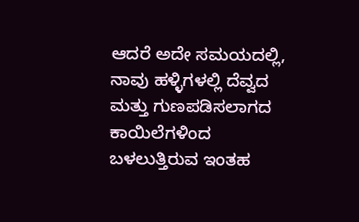ಆದರೆ ಅದೇ ಸಮಯದಲ್ಲಿ, ನಾವು ಹಳ್ಳಿಗಳಲ್ಲಿ ದೆವ್ವದ ಮತ್ತು ಗುಣಪಡಿಸಲಾಗದ ಕಾಯಿಲೆಗಳಿಂದ ಬಳಲುತ್ತಿರುವ ಇಂತಹ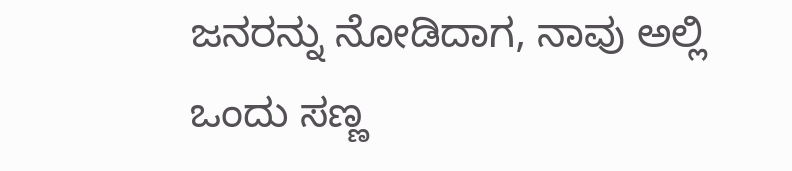ಜನರನ್ನು ನೋಡಿದಾಗ, ನಾವು ಅಲ್ಲಿ ಒಂದು ಸಣ್ಣ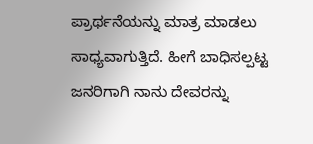ಪ್ರಾರ್ಥನೆಯನ್ನು ಮಾತ್ರ ಮಾಡಲು ಸಾಧ್ಯವಾಗುತ್ತಿದೆ. ಹೀಗೆ ಬಾಧಿಸಲ್ಪಟ್ಟ ಜನರಿಗಾಗಿ ನಾನು ದೇವರನ್ನು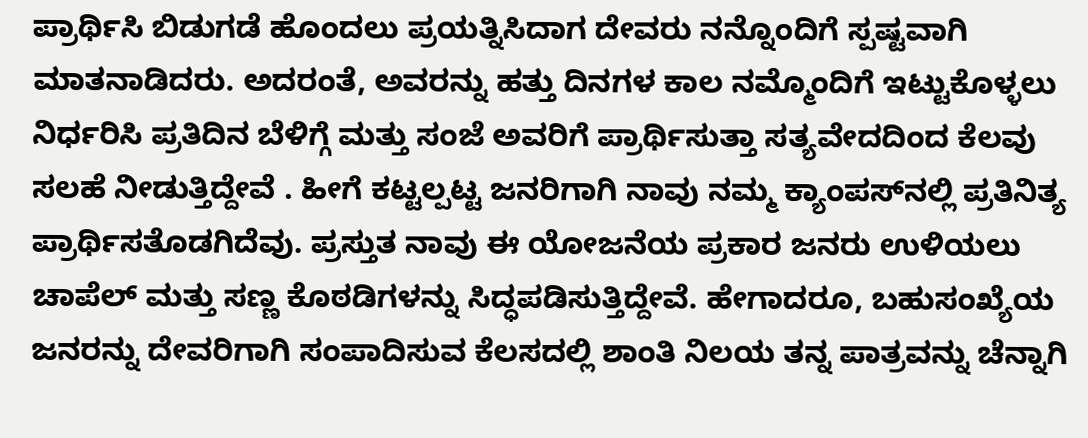ಪ್ರಾರ್ಥಿಸಿ ಬಿಡುಗಡೆ ಹೊಂದಲು ಪ್ರಯತ್ನಿಸಿದಾಗ ದೇವರು ನನ್ನೊಂದಿಗೆ ಸ್ಪಷ್ಟವಾಗಿ ಮಾತನಾಡಿದರು. ಅದರಂತೆ, ಅವರನ್ನು ಹತ್ತು ದಿನಗಳ ಕಾಲ ನಮ್ಮೊಂದಿಗೆ ಇಟ್ಟುಕೊಳ್ಳಲು ನಿರ್ಧರಿಸಿ ಪ್ರತಿದಿನ ಬೆಳಿಗ್ಗೆ ಮತ್ತು ಸಂಜೆ ಅವರಿಗೆ ಪ್ರಾರ್ಥಿಸುತ್ತಾ ಸತ್ಯವೇದದಿಂದ ಕೆಲವು ಸಲಹೆ ನೀಡುತ್ತಿದ್ದೇವೆ . ಹೀಗೆ ಕಟ್ಟಲ್ಪಟ್ಟ ಜನರಿಗಾಗಿ ನಾವು ನಮ್ಮ ಕ್ಯಾಂಪಸ್‌ನಲ್ಲಿ ಪ್ರತಿನಿತ್ಯ ಪ್ರಾರ್ಥಿಸತೊಡಗಿದೆವು. ಪ್ರಸ್ತುತ ನಾವು ಈ ಯೋಜನೆಯ ಪ್ರಕಾರ ಜನರು ಉಳಿಯಲು ಚಾಪೆಲ್ ಮತ್ತು ಸಣ್ಣ ಕೊಠಡಿಗಳನ್ನು ಸಿದ್ಧಪಡಿಸುತ್ತಿದ್ದೇವೆ. ಹೇಗಾದರೂ, ಬಹುಸಂಖ್ಯೆಯ ಜನರನ್ನು ದೇವರಿಗಾಗಿ ಸಂಪಾದಿಸುವ ಕೆಲಸದಲ್ಲಿ ಶಾಂತಿ ನಿಲಯ ತನ್ನ ಪಾತ್ರವನ್ನು ಚೆನ್ನಾಗಿ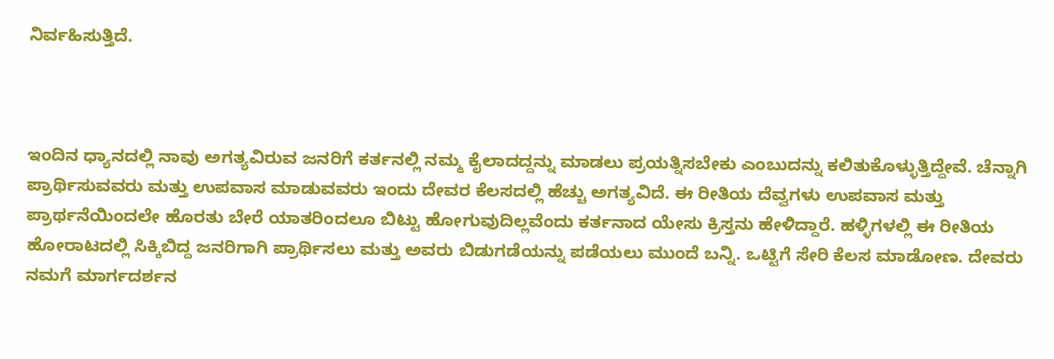ನಿರ್ವಹಿಸುತ್ತಿದೆ.



ಇಂದಿನ ಧ್ಯಾನದಲ್ಲಿ ನಾವು ಅಗತ್ಯವಿರುವ ಜನರಿಗೆ ಕರ್ತನಲ್ಲಿ ನಮ್ಮ ಕೈಲಾದದ್ದನ್ನು ಮಾಡಲು ಪ್ರಯತ್ನಿಸಬೇಕು ಎಂಬುದನ್ನು ಕಲಿತುಕೊಳ್ಳುತ್ತಿದ್ದೇವೆ. ಚೆನ್ನಾಗಿ ಪ್ರಾರ್ಥಿಸುವವರು ಮತ್ತು ಉಪವಾಸ ಮಾಡುವವರು ಇಂದು ದೇವರ ಕೆಲಸದಲ್ಲಿ ಹೆಚ್ಚು ಅಗತ್ಯವಿದೆ. ಈ ರೀತಿಯ ದೆವ್ವಗಳು ಉಪವಾಸ ಮತ್ತು ಪ್ರಾರ್ಥನೆಯಿಂದಲೇ ಹೊರತು ಬೇರೆ ಯಾತರಿಂದಲೂ ಬಿಟ್ಟು ಹೋಗುವುದಿಲ್ಲವೆಂದು ಕರ್ತನಾದ ಯೇಸು ಕ್ರಿಸ್ತನು ಹೇಳಿದ್ದಾರೆ. ಹಳ್ಳಿಗಳಲ್ಲಿ ಈ ರೀತಿಯ ಹೋರಾಟದಲ್ಲಿ ಸಿಕ್ಕಿಬಿದ್ದ ಜನರಿಗಾಗಿ ಪ್ರಾರ್ಥಿಸಲು ಮತ್ತು ಅವರು ಬಿಡುಗಡೆಯನ್ನು ಪಡೆಯಲು ಮುಂದೆ ಬನ್ನಿ. ಒಟ್ಟಿಗೆ ಸೇರಿ ಕೆಲಸ ಮಾಡೋಣ. ದೇವರು ನಮಗೆ ಮಾರ್ಗದರ್ಶನ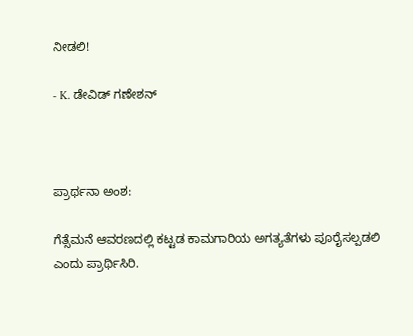ನೀಡಲಿ!

- K. ಡೇವಿಡ್ ಗಣೇಶನ್



ಪ್ರಾರ್ಥನಾ ಅಂಶ:

ಗೆತ್ಸೆಮನೆ ಆವರಣದಲ್ಲಿ ಕಟ್ಟಡ ಕಾಮಗಾರಿಯ ಅಗತ್ಯತೆಗಳು ಪೂರೈಸಲ್ಪಡಲಿ ಎಂದು ಪ್ರಾರ್ಥಿಸಿರಿ.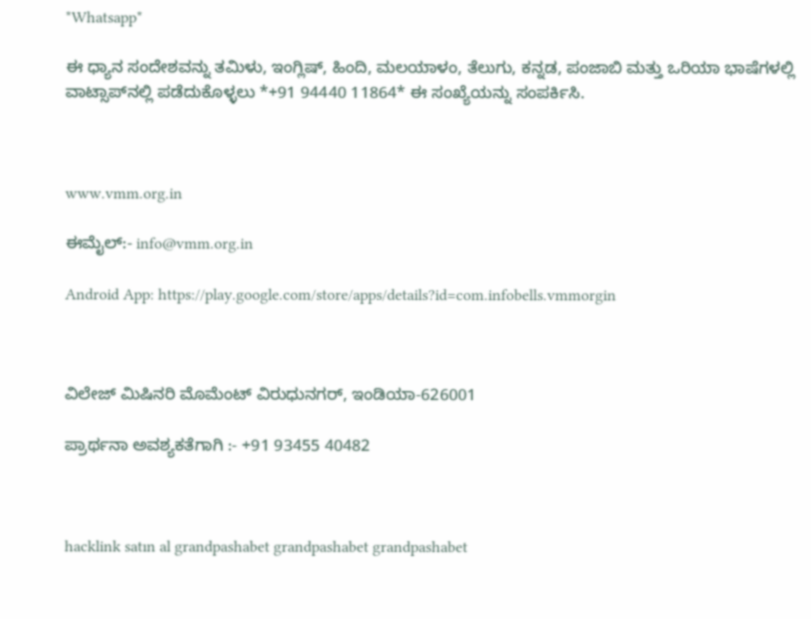*Whatsapp*

ಈ ಧ್ಯಾನ ಸಂದೇಶವನ್ನು ತಮಿಳು, ಇಂಗ್ಲಿಷ್, ಹಿಂದಿ, ಮಲಯಾಳಂ, ತೆಲುಗು, ಕನ್ನಡ, ಪಂಜಾಬಿ ಮತ್ತು ಒರಿಯಾ ಭಾಷೆಗಳಲ್ಲಿ ವಾಟ್ಸಾಪ್‌ನಲ್ಲಿ ಪಡೆದುಕೊಳ್ಳಲು *+91 94440 11864* ಈ ಸಂಖ್ಯೆಯನ್ನು ಸಂಪರ್ಕಿಸಿ.



www.vmm.org.in

ಈಮೈಲ್:- info@vmm.org.in

Android App: https://play.google.com/store/apps/details?id=com.infobells.vmmorgin



ವಿಲೇಜ್ ಮಿಷಿನರಿ ಮೊಮೆಂಟ್ ವಿರುಧುನಗರ್, ಇಂಡಿಯಾ-626001

ಪ್ರಾರ್ಥನಾ ಅವಶ್ಯಕತೆಗಾಗಿ :- +91 93455 40482



hacklink satın al grandpashabet grandpashabet grandpashabet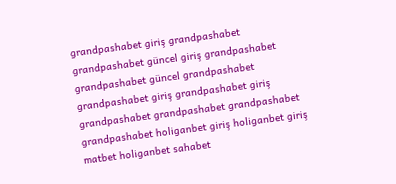grandpashabet giriş grandpashabet grandpashabet güncel giriş grandpashabet grandpashabet güncel grandpashabet grandpashabet giriş grandpashabet giriş grandpashabet grandpashabet grandpashabet grandpashabet holiganbet giriş holiganbet giriş matbet holiganbet sahabet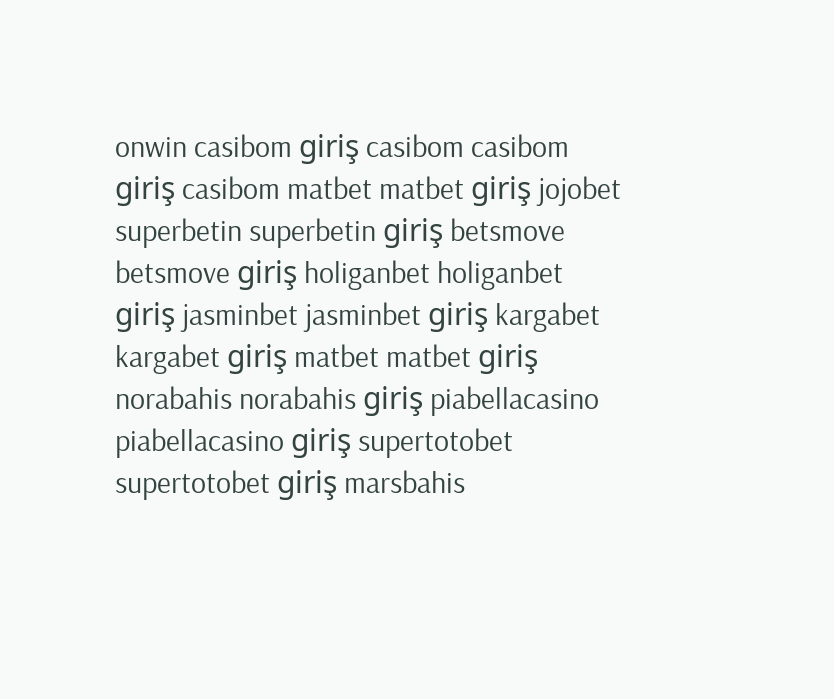onwin casibom giriş casibom casibom giriş casibom matbet matbet giriş jojobet superbetin superbetin giriş betsmove betsmove giriş holiganbet holiganbet giriş jasminbet jasminbet giriş kargabet kargabet giriş matbet matbet giriş norabahis norabahis giriş piabellacasino piabellacasino giriş supertotobet supertotobet giriş marsbahis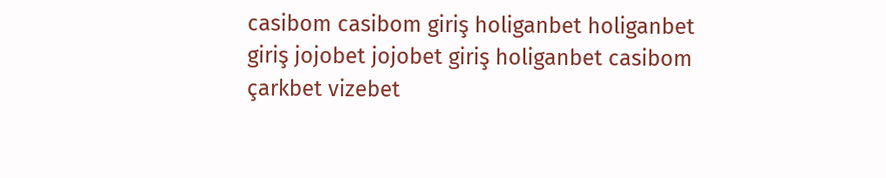casibom casibom giriş holiganbet holiganbet giriş jojobet jojobet giriş holiganbet casibom çarkbet vizebet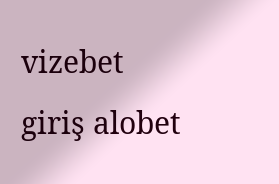vizebet giriş alobet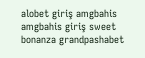alobet giriş amgbahis amgbahis giriş sweet bonanza grandpashabet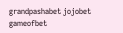grandpashabet jojobet gameofbet